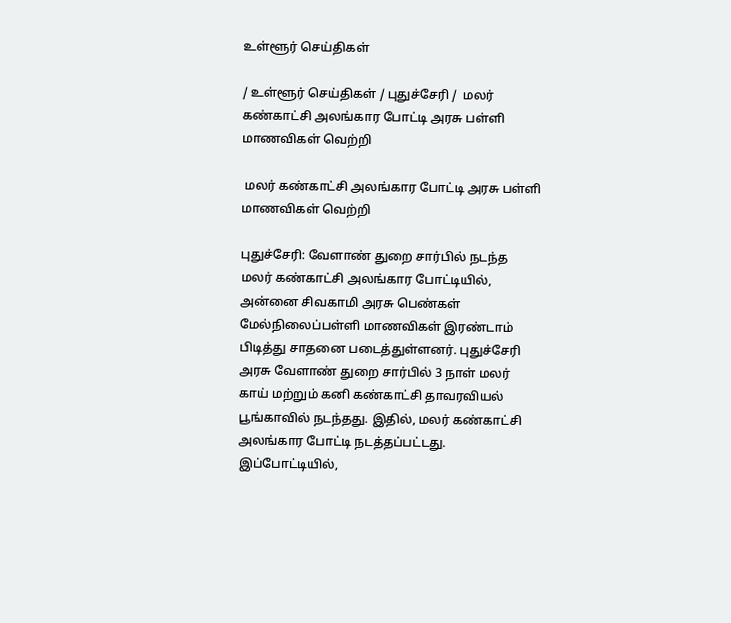உள்ளூர் செய்திகள்

/ உள்ளூர் செய்திகள் / புதுச்சேரி /  மலர் கண்காட்சி அலங்கார போட்டி அரசு பள்ளி மாணவிகள் வெற்றி

 மலர் கண்காட்சி அலங்கார போட்டி அரசு பள்ளி மாணவிகள் வெற்றி

புதுச்சேரி: வேளாண் துறை சார்பில் நடந்த மலர் கண்காட்சி அலங்கார போட்டியில், அன்னை சிவகாமி அரசு பெண்கள் மேல்நிலைப்பள்ளி மாணவிகள் இரண்டாம் பிடித்து சாதனை படைத்துள்ளனர். புதுச்சேரி அரசு வேளாண் துறை சார்பில் 3 நாள் மலர் காய் மற்றும் கனி கண்காட்சி தாவரவியல் பூங்காவில் நடந்தது. இதில், மலர் கண்காட்சி அலங்கார போட்டி நடத்தப்பட்டது. இப்போட்டியில்,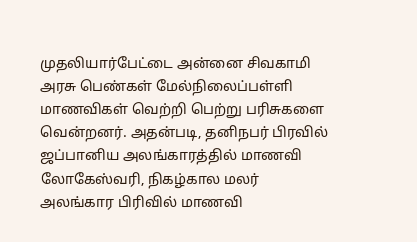முதலியார்பேட்டை அன்னை சிவகாமி அரசு பெண்கள் மேல்நிலைப்பள்ளி மாணவிகள் வெற்றி பெற்று பரிசுகளை வென்றனர். அதன்படி, தனிநபர் பிரவில் ஜப்பானிய அலங்காரத்தில் மாணவி லோகேஸ்வரி, நிகழ்கால மலர் அலங்கார பிரிவில் மாணவி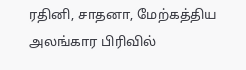ரதினி, சாதனா, மேற்கத்திய அலங்கார பிரிவில்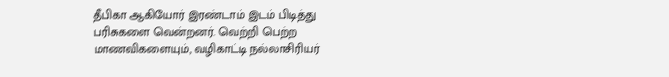தீபிகா ஆகியோர் இரண்டாம் இடம் பிடித்து பரிசுகளை வென்றனர். வெற்றி பெற்ற மாணவிகளையும், வழிகாட்டி நல்லாசிரியர்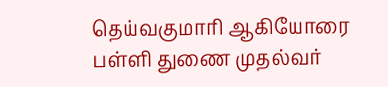தெய்வகுமாரி ஆகியோரை பள்ளி துணை முதல்வர்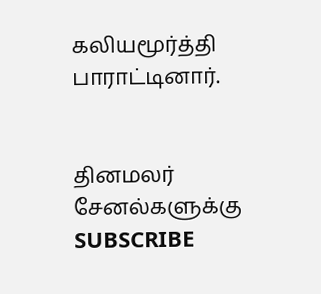கலியமூர்த்தி பாராட்டினார்.


தினமலர் சேனல்களுக்கு SUBSCRIBE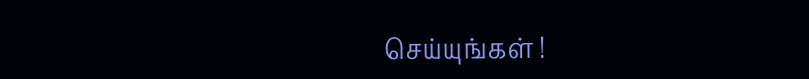செய்யுங்கள் !